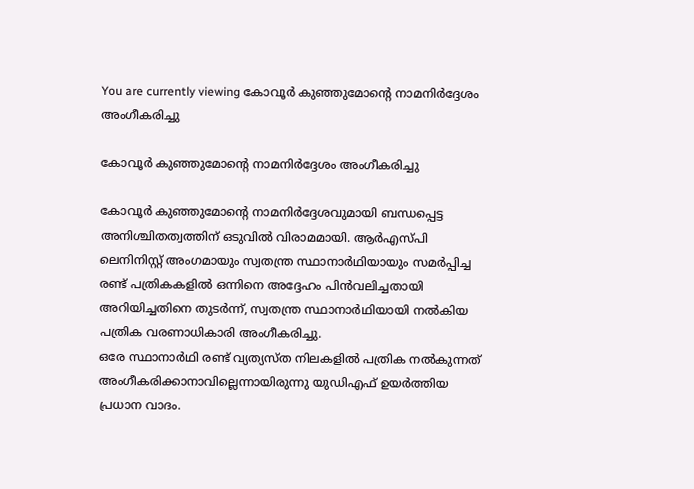You are currently viewing കോവൂര്‍ കുഞ്ഞുമോന്റെ നാമനിര്‍ദ്ദേശം അംഗീകരിച്ചു

കോവൂര്‍ കുഞ്ഞുമോന്റെ നാമനിര്‍ദ്ദേശം അംഗീകരിച്ചു

കോവൂര്‍ കുഞ്ഞുമോന്റെ നാമനിര്‍ദ്ദേശവുമായി ബന്ധപ്പെട്ട അനിശ്ചിതത്വത്തിന് ഒടുവിൽ വിരാമമായി. ആര്‍എസ്പി ലെനിനിസ്റ്റ് അംഗമായും സ്വതന്ത്ര സ്ഥാനാര്‍ഥിയായും സമര്‍പ്പിച്ച രണ്ട് പത്രികകളില്‍ ഒന്നിനെ അദ്ദേഹം പിന്‍വലിച്ചതായി അറിയിച്ചതിനെ തുടര്‍ന്ന്, സ്വതന്ത്ര സ്ഥാനാര്‍ഥിയായി നല്‍കിയ പത്രിക വരണാധികാരി അംഗീകരിച്ചു.
ഒരേ സ്ഥാനാര്‍ഥി രണ്ട് വ്യത്യസ്ത നിലകളില്‍ പത്രിക നല്‍കുന്നത് അംഗീകരിക്കാനാവില്ലെന്നായിരുന്നു യുഡിഎഫ് ഉയര്‍ത്തിയ പ്രധാന വാദം.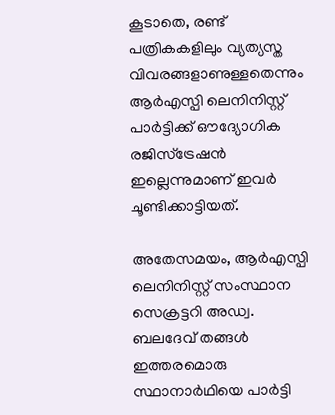കൂടാതെ, രണ്ട് പത്രികകളിലും വ്യത്യസ്ത വിവരങ്ങളാണുള്ളതെന്നും ആര്‍എസ്പി ലെനിനിസ്റ്റ് പാര്‍ട്ടിക്ക് ഔദ്യോഗിക രജിസ്ട്രേഷന്‍ ഇല്ലെന്നുമാണ് ഇവര്‍ ചൂണ്ടിക്കാട്ടിയത്.

അതേസമയം, ആര്‍എസ്പി ലെനിനിസ്റ്റ് സംസ്ഥാന സെക്രട്ടറി അഡ്വ. ബലദേവ് തങ്ങള്‍ ഇത്തരമൊരു സ്ഥാനാര്‍ഥിയെ പാര്‍ട്ടി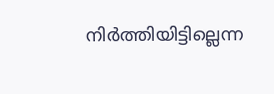നിര്‍ത്തിയിട്ടില്ലെന്ന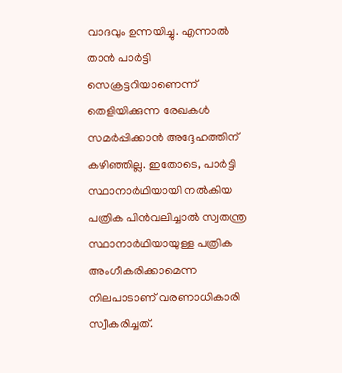വാദവും ഉന്നയിച്ചു. എന്നാല്‍ താന്‍ പാര്‍ട്ടി സെക്രട്ടറിയാണെന്ന് തെളിയിക്കുന്ന രേഖകള്‍ സമര്‍പ്പിക്കാന്‍ അദ്ദേഹത്തിന് കഴിഞ്ഞില്ല. ഇതോടെ, പാര്‍ട്ടി സ്ഥാനാര്‍ഥിയായി നല്‍കിയ പത്രിക പിന്‍വലിച്ചാല്‍ സ്വതന്ത്ര സ്ഥാനാര്‍ഥിയായുള്ള പത്രിക അംഗീകരിക്കാമെന്ന നിലപാടാണ് വരണാധികാരി സ്വീകരിച്ചത്.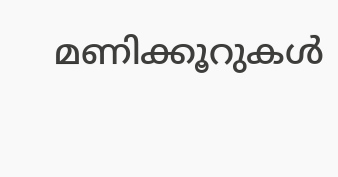മണിക്കൂറുകള്‍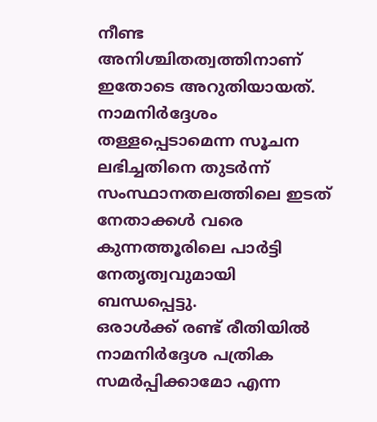നീണ്ട അനിശ്ചിതത്വത്തിനാണ് ഇതോടെ അറുതിയായത്. നാമനിര്‍ദ്ദേശം തള്ളപ്പെടാമെന്ന സൂചന ലഭിച്ചതിനെ തുടര്‍ന്ന് സംസ്ഥാനതലത്തിലെ ഇടത് നേതാക്കള്‍ വരെ കുന്നത്തൂരിലെ പാര്‍ട്ടി നേതൃത്വവുമായി ബന്ധപ്പെട്ടു.
ഒരാള്‍ക്ക് രണ്ട് രീതിയില്‍ നാമനിര്‍ദ്ദേശ പത്രിക സമര്‍പ്പിക്കാമോ എന്ന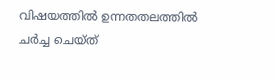വിഷയത്തില്‍ ഉന്നതതലത്തില്‍ ചര്‍ച്ച ചെയ്ത്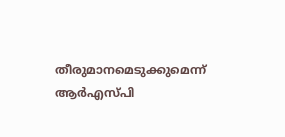തീരുമാനമെടുക്കുമെന്ന് ആര്‍എസ്പി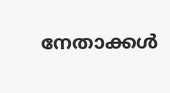നേതാക്കള്‍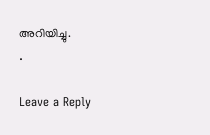അറിയിച്ചു.
.

Leave a Reply